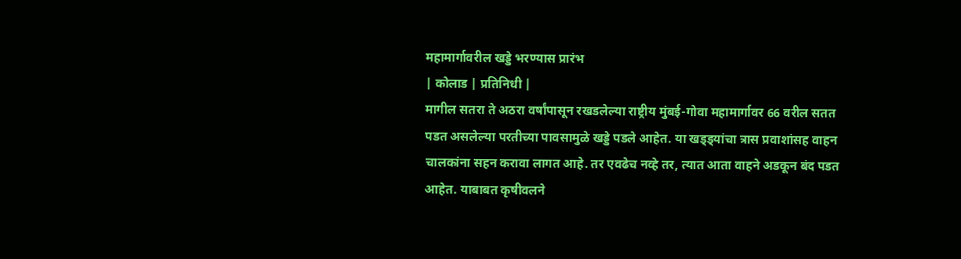महामार्गावरील खड्डे भरण्यास प्रारंभ
| कोलाड | प्रतिनिधी |
मागील सतरा ते अठरा वर्षांपासून रखडलेल्या राष्ट्रीय मुंबई-गोवा महामार्गावर 66 वरील सतत पडत असलेल्या परतीच्या पावसामुळे खड्डे पडले आहेत. या खड्ड्यांचा त्रास प्रवाशांसह वाहन चालकांना सहन करावा लागत आहे. तर एवढेच नव्हे तर, त्यात आता वाहने अडकून बंद पडत आहेत. याबाबत कृषीवलने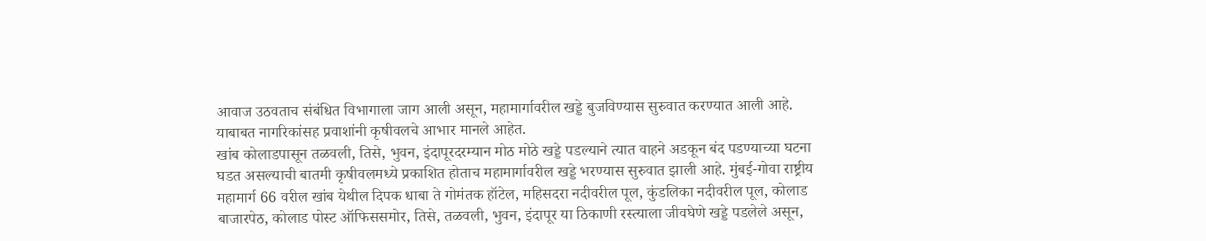आवाज उठवताच संबंधित विभागाला जाग आली असून, महामार्गावरील खड्डे बुजविण्यास सुरुवात करण्यात आली आहे. याबाबत नागरिकांसह प्रवाशांनी कृषीवलचे आभार मानले आहेत.
खांब कोलाडपासून तळवली, तिसे, भुवन, इंदापूरदरम्यान मोठ मोठे खड्डे पडल्याने त्यात वाहने अडकून बंद पडण्याच्या घटना घडत असल्याची बातमी कृषीवलमध्ये प्रकाशित होताच महामार्गावरील खड्डे भरण्यास सुरुवात झाली आहे. मुंबई-गोवा राष्ट्रीय महामार्ग 66 वरील खांब येथील दिपक धाबा ते गोमंतक हॉटेल, महिसदरा नदीवरील पूल, कुंडलिका नदीवरील पूल, कोलाड बाजारपेठ, कोलाड पोस्ट ऑफिससमोर, तिसे, तळवली, भुवन, इंदापूर या ठिकाणी रस्त्याला जीवघेणे खड्डे पडलेले असून,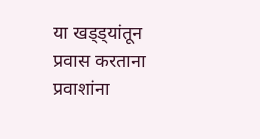या खड्ड्यांतून प्रवास करताना प्रवाशांना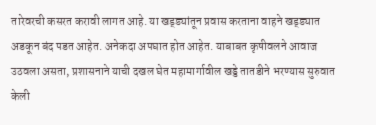तारेवरची कसरत करावी लागत आहे. या खड्ड्यांतून प्रवास करताना वाहने खड्ड्यात अडकून बंद पडत आहेत. अनेकदा अपघात होत आहेत. याबाबत कृषीवलने आवाज उठवला असता, प्रशासनाने याची दखल घेत महामार्गावील खड्डे तातडीने भरण्यास सुरुवात केली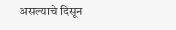असल्याचे दिसून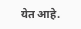येत आहे.